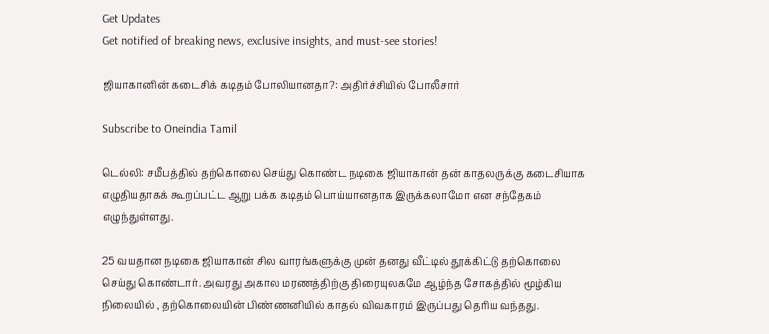Get Updates
Get notified of breaking news, exclusive insights, and must-see stories!

ஜியாகானின் கடைசிக் கடிதம் போலியானதா?: அதிர்ச்சியில் போலீசார்

Subscribe to Oneindia Tamil

டெல்லி: சமீபத்தில் தற்கொலை செய்து கொண்ட நடிகை ஜியாகான் தன் காதலருக்கு கடைசியாக எழுதியதாகக் கூறப்பட்ட ஆறு பக்க கடிதம் பொய்யானதாக இருக்கலாமோ என சந்தேகம் எழுந்துள்ளது.

25 வயதான நடிகை ஜியாகான் சில வாரங்களுக்கு முன் தனது வீட்டில் தூக்கிட்டு தற்கொலை செய்து கொண்டார். அவரது அகால மரணத்திற்கு திரையுலகமே ஆழ்ந்த சோகத்தில் மூழ்கிய நிலையில் , தற்கொலையின் பிண்ணனியில் காதல் விவகாரம் இருப்பது தெரிய வந்தது.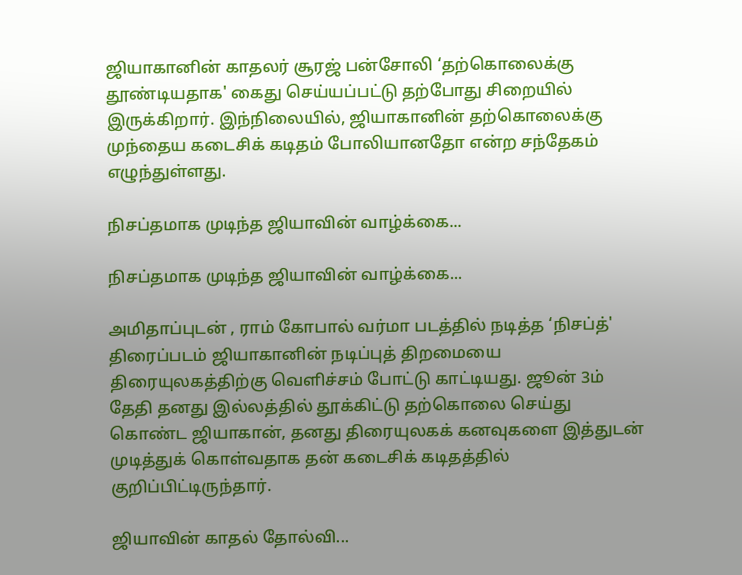ஜியாகானின் காதலர் சூரஜ் பன்சோலி ‘தற்கொலைக்கு தூண்டியதாக' கைது செய்யப்பட்டு தற்போது சிறையில் இருக்கிறார். இந்நிலையில், ஜியாகானின் தற்கொலைக்கு முந்தைய கடைசிக் கடிதம் போலியானதோ என்ற சந்தேகம் எழுந்துள்ளது.

நிசப்தமாக முடிந்த ஜியாவின் வாழ்க்கை...

நிசப்தமாக முடிந்த ஜியாவின் வாழ்க்கை...

அமிதாப்புடன் , ராம் கோபால் வர்மா படத்தில் நடித்த ‘நிசப்த்' திரைப்படம் ஜியாகானின் நடிப்புத் திறமையை திரையுலகத்திற்கு வெளிச்சம் போட்டு காட்டியது. ஜூன் 3ம் தேதி தனது இல்லத்தில் தூக்கிட்டு தற்கொலை செய்து கொண்ட ஜியாகான், தனது திரையுலகக் கனவுகளை இத்துடன் முடித்துக் கொள்வதாக தன் கடைசிக் கடிதத்தில் குறிப்பிட்டிருந்தார்.

ஜியாவின் காதல் தோல்வி...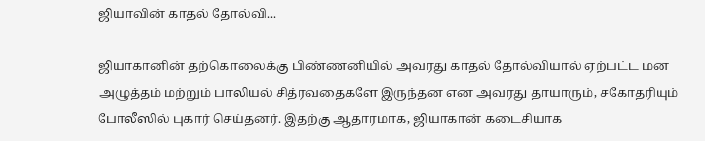ஜியாவின் காதல் தோல்வி...

ஜியாகானின் தற்கொலைக்கு பிண்ணனியில் அவரது காதல் தோல்வியால் ஏற்பட்ட மன அழுத்தம் மற்றும் பாலியல் சித்ரவதைகளே இருந்தன என அவரது தாயாரும், சகோதரியும் போலீஸில் புகார் செய்தனர். இதற்கு ஆதாரமாக, ஜியாகான் கடைசியாக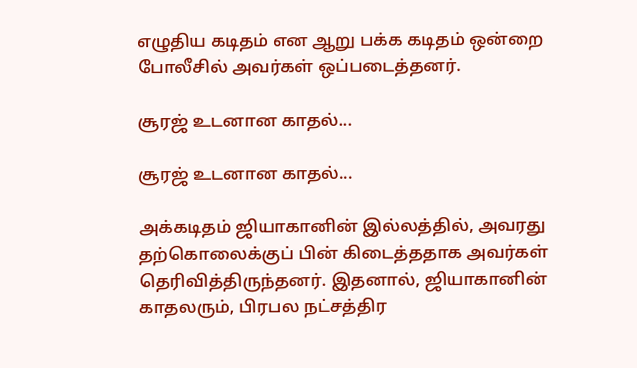எழுதிய கடிதம் என ஆறு பக்க கடிதம் ஒன்றை போலீசில் அவர்கள் ஒப்படைத்தனர்.

சூரஜ் உடனான காதல்...

சூரஜ் உடனான காதல்...

அக்கடிதம் ஜியாகானின் இல்லத்தில், அவரது தற்கொலைக்குப் பின் கிடைத்ததாக அவர்கள் தெரிவித்திருந்தனர். இதனால், ஜியாகானின் காதலரும், பிரபல நட்சத்திர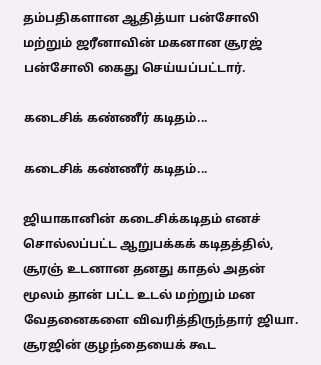தம்பதிகளான ஆதித்யா பன்சோலி மற்றும் ஜரீனாவின் மகனான சூரஜ் பன்சோலி கைது செய்யப்பட்டார்.

கடைசிக் கண்ணீர் கடிதம்...

கடைசிக் கண்ணீர் கடிதம்...

ஜியாகானின் கடைசிக்கடிதம் எனச் சொல்லப்பட்ட ஆறுபக்கக் கடிதத்தில், சூரஞ் உடனான தனது காதல் அதன் மூலம் தான் பட்ட உடல் மற்றும் மன வேதனைகளை விவரித்திருந்தார் ஜியா. சூரஜின் குழந்தையைக் கூட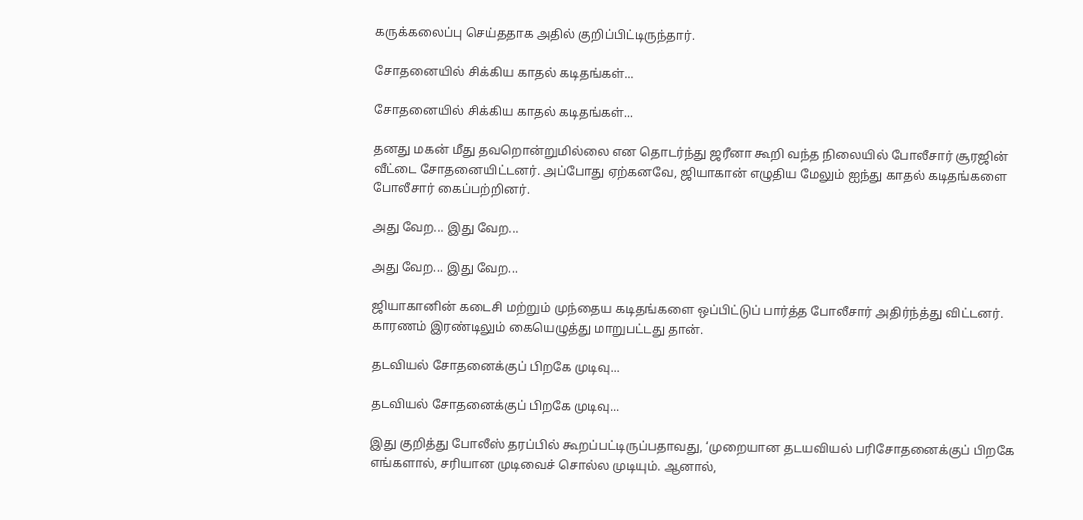கருக்கலைப்பு செய்ததாக அதில் குறிப்பிட்டிருந்தார்.

சோதனையில் சிக்கிய காதல் கடிதங்கள்...

சோதனையில் சிக்கிய காதல் கடிதங்கள்...

தனது மகன் மீது தவறொன்றுமில்லை என தொடர்ந்து ஜரீனா கூறி வந்த நிலையில் போலீசார் சூரஜின் வீட்டை சோதனையிட்டனர். அப்போது ஏற்கனவே, ஜியாகான் எழுதிய மேலும் ஐந்து காதல் கடிதங்களை போலீசார் கைப்பற்றினர்.

அது வேற... இது வேற...

அது வேற... இது வேற...

ஜியாகானின் கடைசி மற்றும் முந்தைய கடிதங்களை ஒப்பிட்டுப் பார்த்த போலீசார் அதிர்ந்த்து விட்டனர். காரணம் இரண்டிலும் கையெழுத்து மாறுபட்டது தான்.

தடவியல் சோதனைக்குப் பிறகே முடிவு...

தடவியல் சோதனைக்குப் பிறகே முடிவு...

இது குறித்து போலீஸ் தரப்பில் கூறப்பட்டிருப்பதாவது, ‘முறையான தடயவியல் பரிசோதனைக்குப் பிறகே எங்களால், சரியான முடிவைச் சொல்ல முடியும். ஆனால்,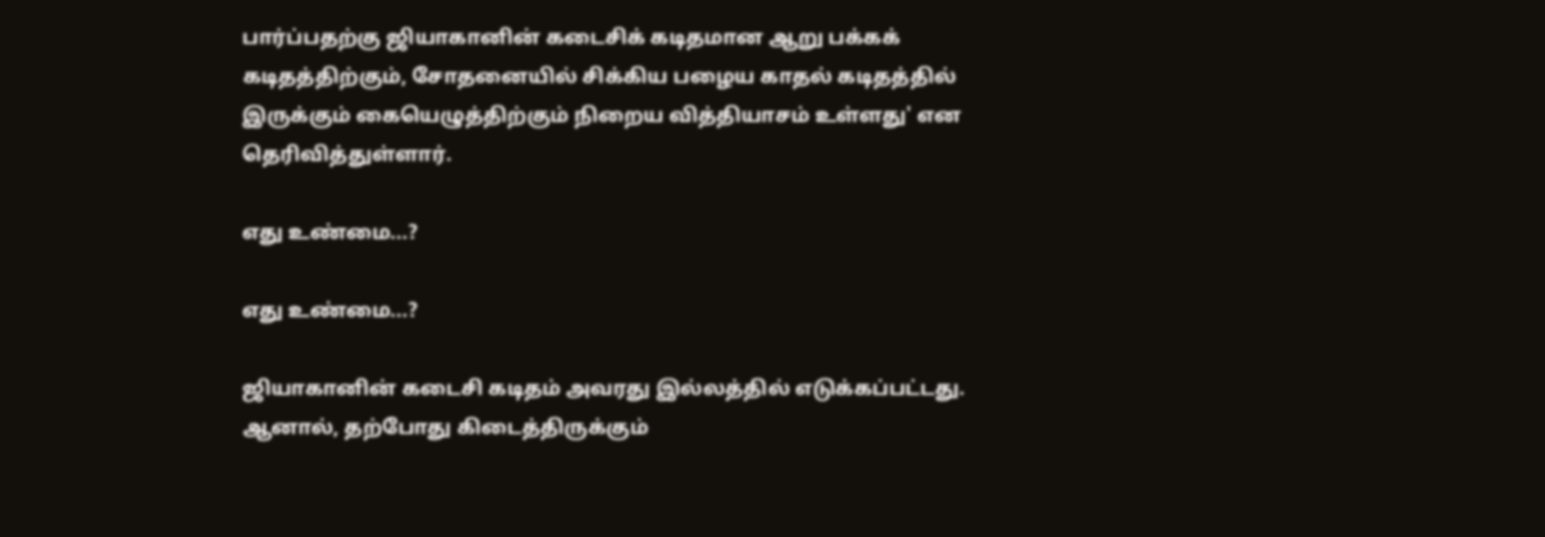பார்ப்பதற்கு ஜியாகானின் கடைசிக் கடிதமான ஆறு பக்கக் கடிதத்திற்கும், சோதனையில் சிக்கிய பழைய காதல் கடிதத்தில் இருக்கும் கையெழுத்திற்கும் நிறைய வித்தியாசம் உள்ளது' என தெரிவித்துள்ளார்.

எது உண்மை...?

எது உண்மை...?

ஜியாகானின் கடைசி கடிதம் அவரது இல்லத்தில் எடுக்கப்பட்டது. ஆனால், தற்போது கிடைத்திருக்கும்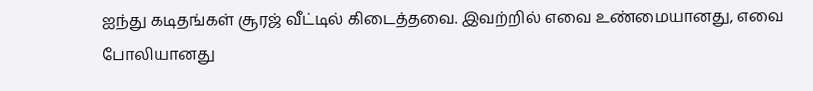ஐந்து கடிதங்கள் சூரஜ் வீட்டில் கிடைத்தவை. இவற்றில் எவை உண்மையானது, எவை போலியானது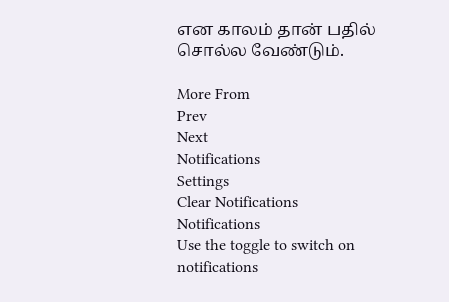என காலம் தான் பதில் சொல்ல வேண்டும்.

More From
Prev
Next
Notifications
Settings
Clear Notifications
Notifications
Use the toggle to switch on notifications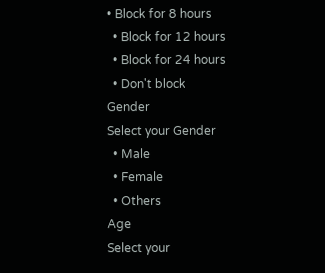• Block for 8 hours
  • Block for 12 hours
  • Block for 24 hours
  • Don't block
Gender
Select your Gender
  • Male
  • Female
  • Others
Age
Select your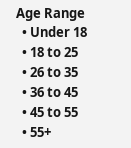Age Range
  • Under 18
  • 18 to 25
  • 26 to 35
  • 36 to 45
  • 45 to 55
  • 55+